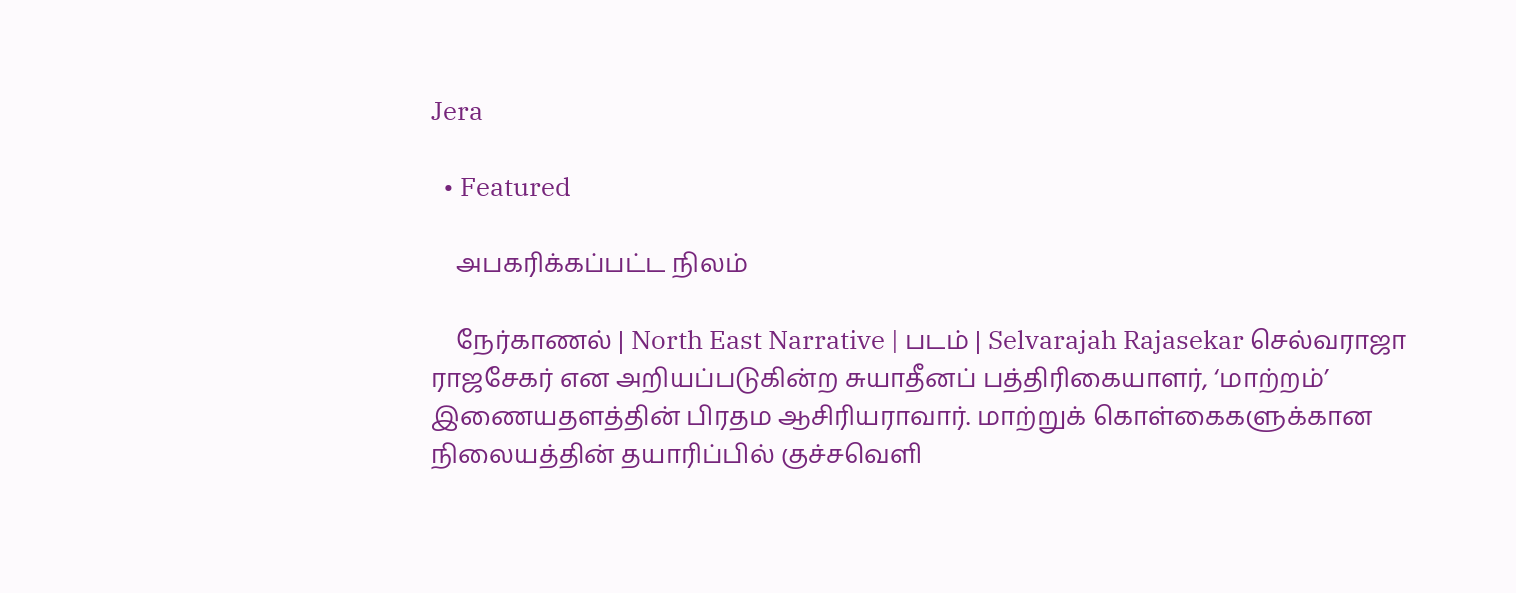Jera

  • Featured

    அபகரிக்கப்பட்ட நிலம்

    நேர்காணல் | North East Narrative | படம் | Selvarajah Rajasekar செல்வராஜா ராஜசேகர் என அறியப்படுகின்ற சுயாதீனப் பத்திரிகையாளர், ‘மாற்றம்’ இணையதளத்தின் பிரதம ஆசிரியராவார். மாற்றுக் கொள்கைகளுக்கான நிலையத்தின் தயாரிப்பில் குச்சவெளி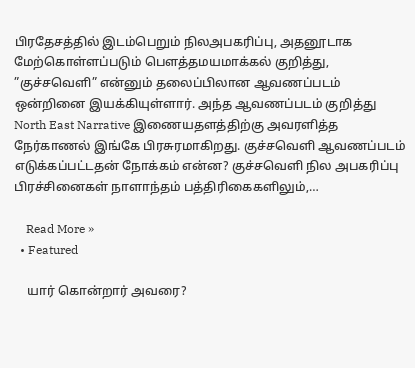பிரதேசத்தில் இடம்பெறும் நிலஅபகரிப்பு, அதனூடாக மேற்கொள்ளப்படும் பௌத்தமயமாக்கல் குறித்து, ”குச்சவெளி” என்னும் தலைப்பிலான ஆவணப்படம் ஒன்றினை இயக்கியுள்ளார். அந்த ஆவணப்படம் குறித்து North East Narrative இணையதளத்திற்கு அவரளித்த நேர்காணல் இங்கே பிரசுரமாகிறது. குச்சவெளி ஆவணப்படம் எடுக்கப்பட்டதன் நோக்கம் என்ன? குச்சவெளி நில அபகரிப்பு பிரச்சினைகள் நாளாந்தம் பத்திரிகைகளிலும்,…

    Read More »
  • Featured

    யார் கொன்றார் அவரை?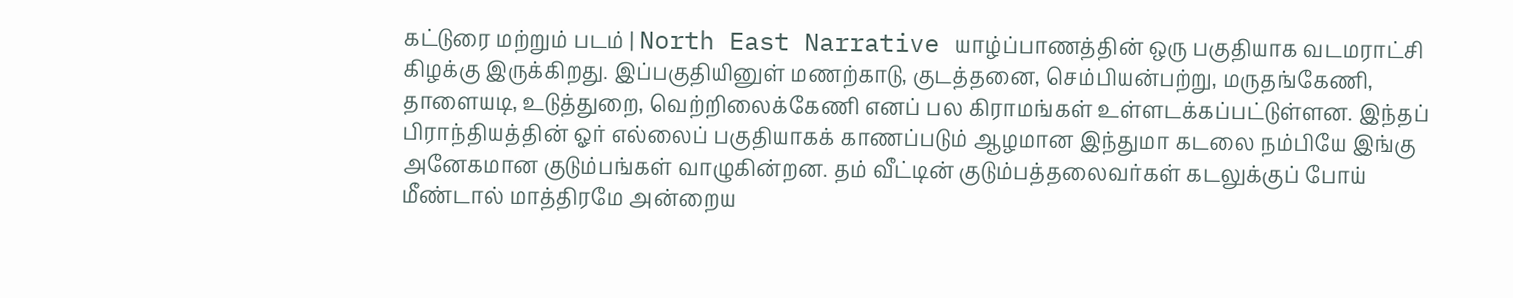கட்டுரை மற்றும் படம் | North East Narrative யாழ்ப்பாணத்தின் ஒரு பகுதியாக வடமராட்சி கிழக்கு இருக்கிறது. இப்பகுதியினுள் மணற்காடு, குடத்தனை, செம்பியன்பற்று, மருதங்கேணி, தாளையடி, உடுத்துறை, வெற்றிலைக்கேணி எனப் பல கிராமங்கள் உள்ளடக்கப்பட்டுள்ளன. இந்தப் பிராந்தியத்தின் ஓர் எல்லைப் பகுதியாகக் காணப்படும் ஆழமான இந்துமா கடலை நம்பியே இங்கு அனேகமான குடும்பங்கள் வாழுகின்றன. தம் வீட்டின் குடும்பத்தலைவர்கள் கடலுக்குப் போய் மீண்டால் மாத்திரமே அன்றைய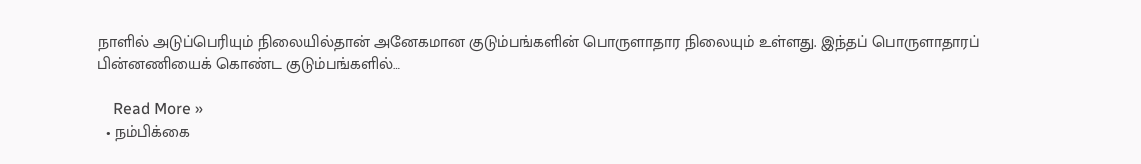நாளில் அடுப்பெரியும் நிலையில்தான் அனேகமான குடும்பங்களின் பொருளாதார நிலையும் உள்ளது. இந்தப் பொருளாதாரப் பின்னணியைக் கொண்ட குடும்பங்களில்…

    Read More »
  • நம்பிக்கை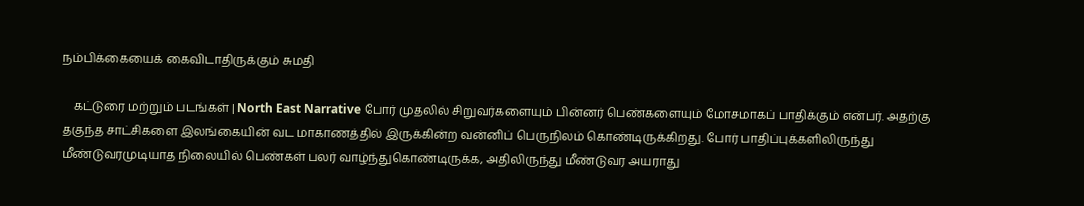நம்பிக்கையைக் கைவிடாதிருக்கும் சுமதி

    கட்டுரை மற்றும் படங்கள் | North East Narrative போர் முதலில் சிறுவர்களையும் பின்னர் பெண்களையும் மோசமாகப் பாதிக்கும் என்பர். அதற்கு தகுந்த சாட்சிகளை இலங்கையின் வட மாகாணத்தில் இருக்கின்ற வன்னிப் பெருநிலம் கொண்டிருக்கிறது. போர் பாதிப்புக்களிலிருந்து மீண்டுவரமுடியாத நிலையில் பெண்கள் பலர் வாழ்ந்துகொண்டிருக்க, அதிலிருந்து மீண்டுவர அயராது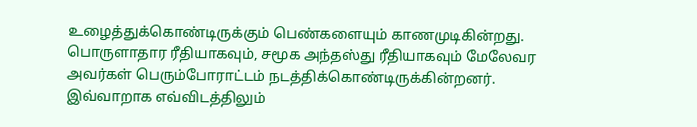உழைத்துக்கொண்டிருக்கும் பெண்களையும் காணமுடிகின்றது. பொருளாதார ரீதியாகவும், சமூக அந்தஸ்து ரீதியாகவும் மேலேவர அவர்கள் பெரும்போராட்டம் நடத்திக்கொண்டிருக்கின்றனர். இவ்வாறாக எவ்விடத்திலும்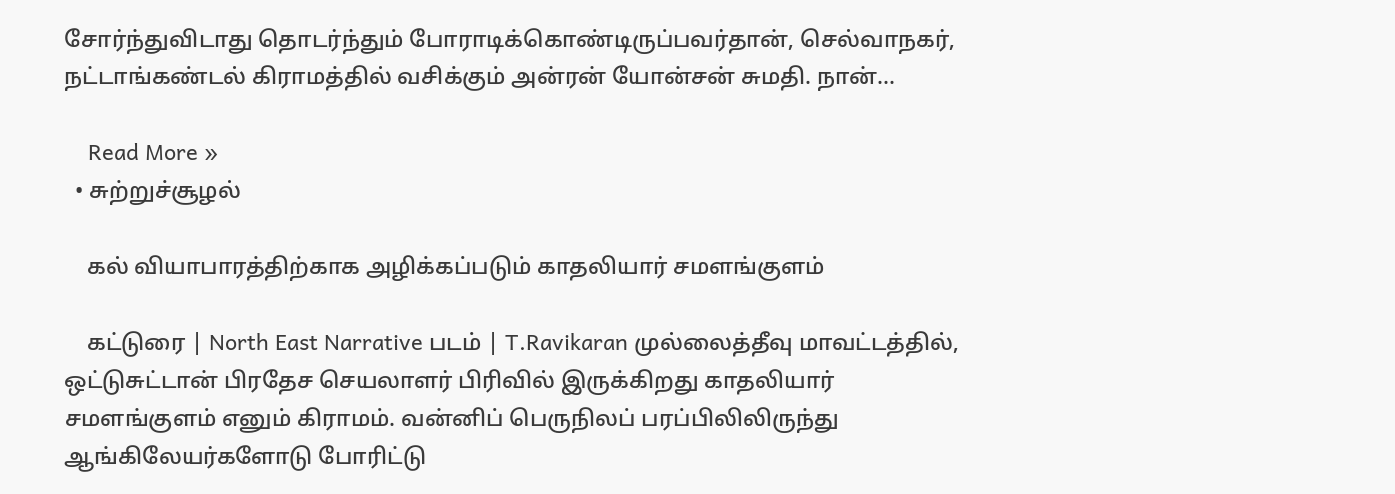சோர்ந்துவிடாது தொடர்ந்தும் போராடிக்கொண்டிருப்பவர்தான், செல்வாநகர், நட்டாங்கண்டல் கிராமத்தில் வசிக்கும் அன்ரன் யோன்சன் சுமதி. நான்…

    Read More »
  • சுற்றுச்சூழல்

    கல் வியாபாரத்திற்காக அழிக்கப்படும் காதலியார் சமளங்குளம்

    கட்டுரை | North East Narrative படம் | T.Ravikaran முல்லைத்தீவு மாவட்டத்தில், ஒட்டுசுட்டான் பிரதேச செயலாளர் பிரிவில் இருக்கிறது காதலியார் சமளங்குளம் எனும் கிராமம். வன்னிப் பெருநிலப் பரப்பிலிலிருந்து ஆங்கிலேயர்களோடு போரிட்டு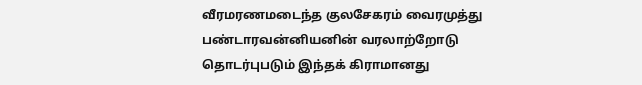வீரமரணமடைந்த குலசேகரம் வைரமுத்து பண்டாரவன்னியனின் வரலாற்றோடு தொடர்புபடும் இந்தக் கிராமானது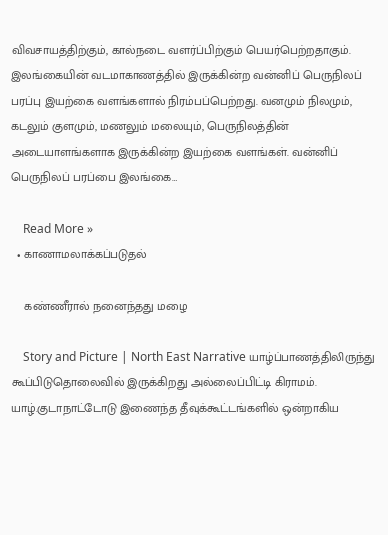விவசாயத்திற்கும், கால்நடை வளர்ப்பிற்கும் பெயர்பெற்றதாகும். இலங்கையின் வடமாகாணத்தில் இருக்கின்ற வன்னிப் பெருநிலப் பரப்பு இயற்கை வளங்களால் நிரம்பப்பெற்றது. வனமும் நிலமும், கடலும் குளமும், மணலும் மலையும், பெருநிலத்தின் அடையாளங்களாக இருக்கின்ற இயற்கை வளங்கள். வன்னிப் பெருநிலப் பரப்பை இலங்கை…

    Read More »
  • காணாமலாக்கப்படுதல்

    கண்ணீரால் நனைந்தது மழை

    Story and Picture | North East Narrative யாழ்ப்பாணத்திலிருந்து கூப்பிடுதொலைவில் இருக்கிறது அல்லைப்பிட்டி கிராமம். யாழ்.குடாநாட்டோடு இணைந்த தீவுக்கூட்டங்களில் ஒன்றாகிய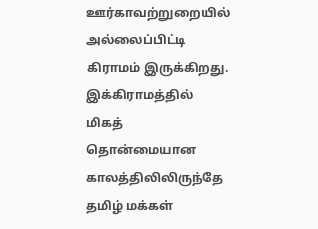ஊர்காவற்றுறையில் அல்லைப்பிட்டி கிராமம் இருக்கிறது. இக்கிராமத்தில் மிகத் தொன்மையான காலத்திலிலிருந்தே தமிழ் மக்கள்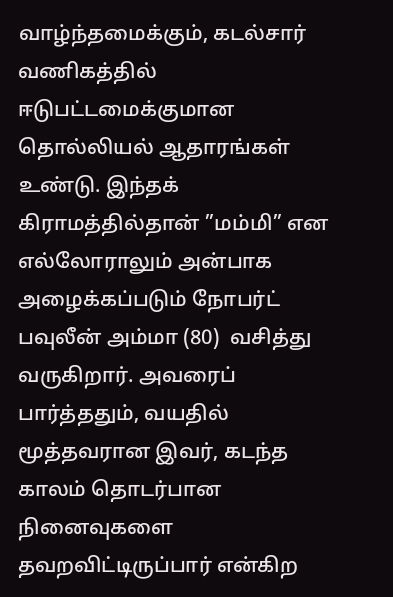வாழ்ந்தமைக்கும், கடல்சார் வணிகத்தில் ஈடுபட்டமைக்குமான தொல்லியல் ஆதாரங்கள் உண்டு. இந்தக் கிராமத்தில்தான் ”மம்மி” என எல்லோராலும் அன்பாக அழைக்கப்படும் நோபர்ட் பவுலீன் அம்மா (80)  வசித்து வருகிறார். அவரைப் பார்த்ததும், வயதில் மூத்தவரான இவர், கடந்த காலம் தொடர்பான நினைவுகளை தவறவிட்டிருப்பார் என்கிற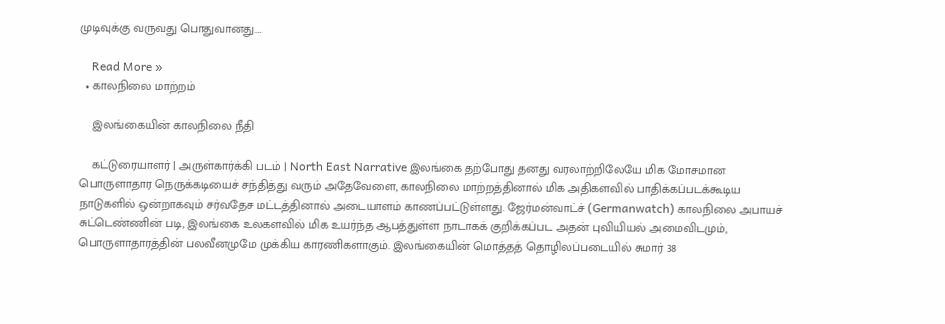முடிவுக்கு வருவது பொதுவானது.…

    Read More »
  • காலநிலை மாற்றம்

    இலங்கையின் காலநிலை நீதி

    கட்டுரையாளர் | அருள்கார்க்கி படம் | North East Narrative இலங்கை தற்போது தனது வரலாற்றிலேயே மிக மோசமான பொருளாதார நெருக்கடியைச் சந்தித்து வரும் அதேவேளை, காலநிலை மாற்றத்தினால் மிக அதிகளவில் பாதிக்கப்படக்கூடிய நாடுகளில் ஒன்றாகவும் சர்வதேச மட்டத்தினால் அடையாளம் காணப்பட்டுள்ளது. ஜேர்மன்வாட்ச் (Germanwatch) காலநிலை அபாயச் சுட்டெண்ணின் படி, இலங்கை உலகளவில் மிக உயர்ந்த ஆபத்துள்ள நாடாகக் குறிக்கப்பட அதன் புவியியல் அமைவிடமும், பொருளாதாரத்தின் பலவீனமுமே முக்கிய காரணிகளாகும். இலங்கையின் மொத்தத் தொழிலப்படையில் சுமார் 38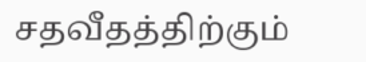சதவீதத்திற்கும்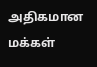அதிகமான மக்கள்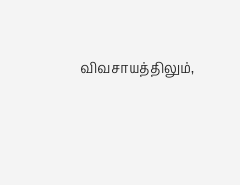விவசாயத்திலும்,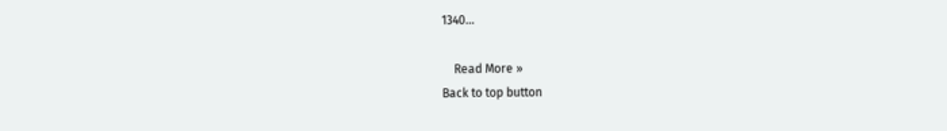1340…

    Read More »
Back to top button